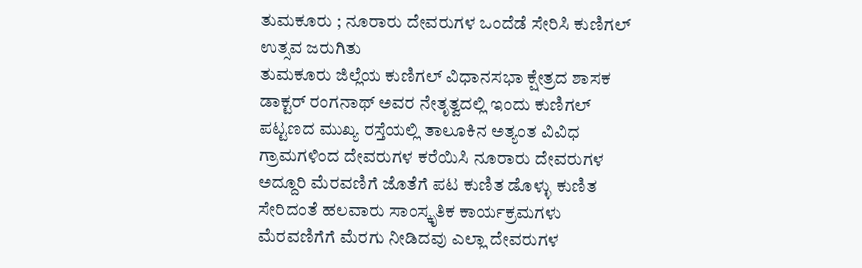ತುಮಕೂರು ; ನೂರಾರು ದೇವರುಗಳ ಒಂದೆಡೆ ಸೇರಿಸಿ ಕುಣಿಗಲ್ ಉತ್ಸವ ಜರುಗಿತು
ತುಮಕೂರು ಜಿಲ್ಲೆಯ ಕುಣಿಗಲ್ ವಿಧಾನಸಭಾ ಕ್ಷೇತ್ರದ ಶಾಸಕ ಡಾಕ್ಟರ್ ರಂಗನಾಥ್ ಅವರ ನೇತೃತ್ವದಲ್ಲಿ ಇಂದು ಕುಣಿಗಲ್ ಪಟ್ಟಣದ ಮುಖ್ಯ ರಸ್ತೆಯಲ್ಲಿ ತಾಲೂಕಿನ ಅತ್ಯಂತ ವಿವಿಧ ಗ್ರಾಮಗಳಿಂದ ದೇವರುಗಳ ಕರೆಯಿಸಿ ನೂರಾರು ದೇವರುಗಳ ಅದ್ದೂರಿ ಮೆರವಣಿಗೆ ಜೊತೆಗೆ ಪಟ ಕುಣಿತ ಡೊಳ್ಳು ಕುಣಿತ ಸೇರಿದಂತೆ ಹಲವಾರು ಸಾಂಸ್ಕೃತಿಕ ಕಾರ್ಯಕ್ರಮಗಳು ಮೆರವಣಿಗೆಗೆ ಮೆರಗು ನೀಡಿದವು ಎಲ್ಲಾ ದೇವರುಗಳ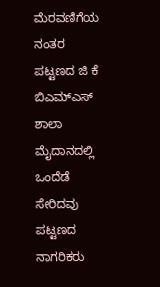ಮೆರವಣಿಗೆಯ ನಂತರ ಪಟ್ಟಣದ ಜಿ ಕೆ ಬಿಎಮ್ಎಸ್ ಶಾಲಾ ಮೈದಾನದಲ್ಲಿ ಒಂದೆಡೆ ಸೇರಿದವು ಪಟ್ಟಣದ ನಾಗರಿಕರು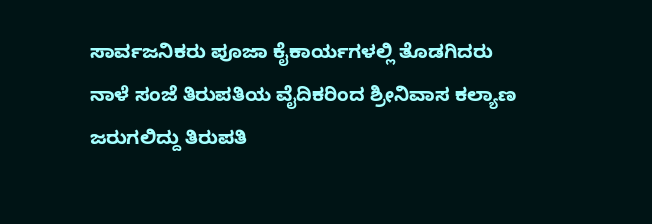ಸಾರ್ವಜನಿಕರು ಪೂಜಾ ಕೈಕಾರ್ಯಗಳಲ್ಲಿ ತೊಡಗಿದರು
ನಾಳೆ ಸಂಜೆ ತಿರುಪತಿಯ ವೈದಿಕರಿಂದ ಶ್ರೀನಿವಾಸ ಕಲ್ಯಾಣ ಜರುಗಲಿದ್ದು ತಿರುಪತಿ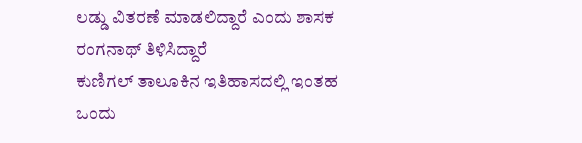ಲಡ್ಡು ವಿತರಣೆ ಮಾಡಲಿದ್ದಾರೆ ಎಂದು ಶಾಸಕ ರಂಗನಾಥ್ ತಿಳಿಸಿದ್ದಾರೆ
ಕುಣಿಗಲ್ ತಾಲೂಕಿನ ಇತಿಹಾಸದಲ್ಲಿ ಇಂತಹ ಒಂದು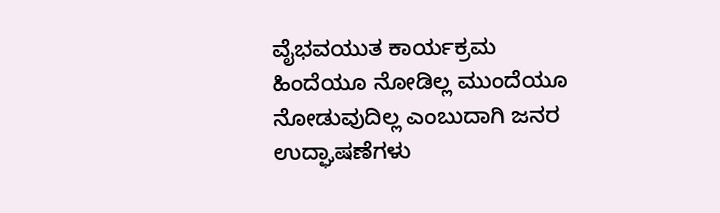ವೈಭವಯುತ ಕಾರ್ಯಕ್ರಮ ಹಿಂದೆಯೂ ನೋಡಿಲ್ಲ ಮುಂದೆಯೂ ನೋಡುವುದಿಲ್ಲ ಎಂಬುದಾಗಿ ಜನರ ಉದ್ಘಾಷಣೆಗಳು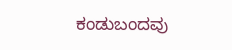ಕಂಡುಬಂದವು